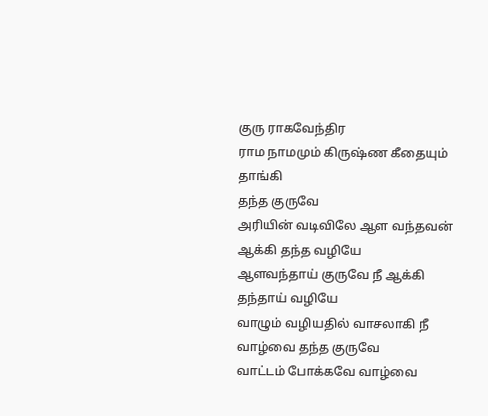குரு ராகவேந்திர
ராம நாமமும் கிருஷ்ண கீதையும் தாங்கி
தந்த குருவே
அரியின் வடிவிலே ஆள வந்தவன் ஆக்கி தந்த வழியே
ஆளவந்தாய் குருவே நீ ஆக்கி தந்தாய் வழியே
வாழும் வழியதில் வாசலாகி நீ வாழ்வை தந்த குருவே
வாட்டம் போக்கவே வாழ்வை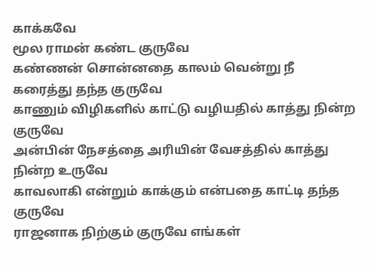காக்கவே
மூல ராமன் கண்ட குருவே
கண்ணன் சொன்னதை காலம் வென்று நீ கரைத்து தந்த குருவே
காணும் விழிகளில் காட்டு வழியதில் காத்து நின்ற குருவே
அன்பின் நேசத்தை அரியின் வேசத்தில் காத்து நின்ற உருவே
காவலாகி என்றும் காக்கும் என்பதை காட்டி தந்த குருவே
ராஜனாக நிற்கும் குருவே எங்கள்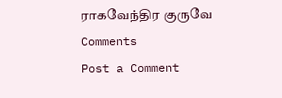ராகவேந்திர குருவே
Comments
Post a Comment